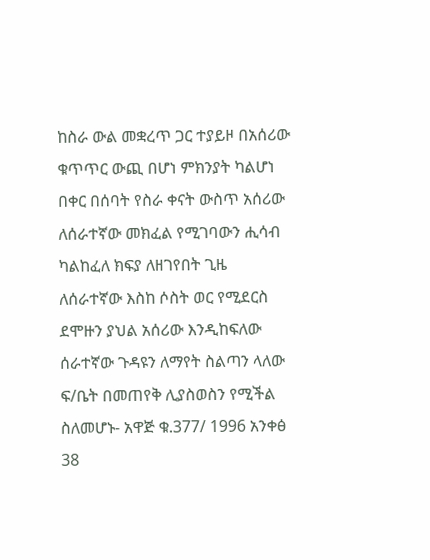ከስራ ውል መቋረጥ ጋር ተያይዞ በአሰሪው ቁጥጥር ውጪ በሆነ ምክንያት ካልሆነ በቀር በሰባት የስራ ቀናት ውስጥ አሰሪው ለሰራተኛው መክፈል የሚገባውን ሒሳብ ካልከፈለ ክፍያ ለዘገየበት ጊዜ ለሰራተኛው እስከ ሶስት ወር የሚደርስ ደሞዙን ያህል አሰሪው እንዲከፍለው ሰራተኛው ጉዳዩን ለማየት ስልጣን ላለው ፍ/ቤት በመጠየቅ ሊያስወስን የሚችል ስለመሆኑ- አዋጅ ቁ.377/ 1996 አንቀፅ 38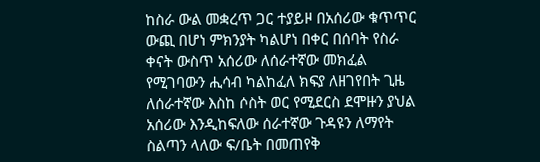ከስራ ውል መቋረጥ ጋር ተያይዞ በአሰሪው ቁጥጥር ውጪ በሆነ ምክንያት ካልሆነ በቀር በሰባት የስራ ቀናት ውስጥ አሰሪው ለሰራተኛው መክፈል የሚገባውን ሒሳብ ካልከፈለ ክፍያ ለዘገየበት ጊዜ ለሰራተኛው እስከ ሶስት ወር የሚደርስ ደሞዙን ያህል አሰሪው እንዲከፍለው ሰራተኛው ጉዳዩን ለማየት ስልጣን ላለው ፍ/ቤት በመጠየቅ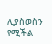ሊያስወስን የሚችል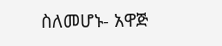ስለመሆኑ- አዋጅ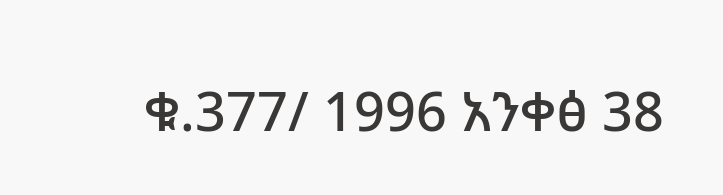ቁ.377/ 1996 አንቀፅ 38